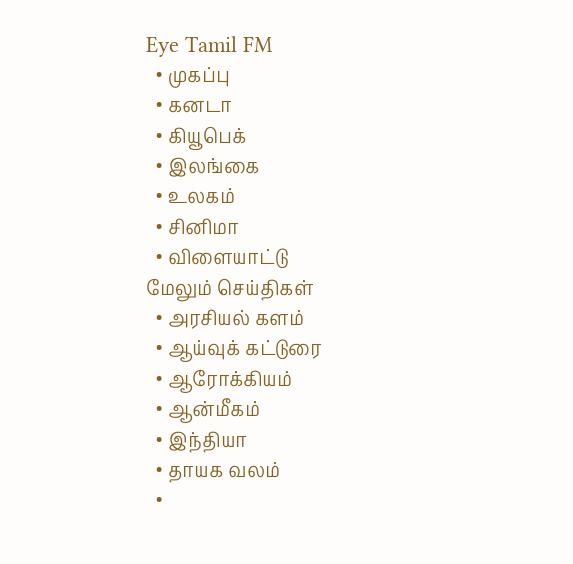Eye Tamil FM
  • முகப்பு
  • கனடா
  • கியூபெக்
  • இலங்கை
  • உலகம்
  • சினிமா
  • விளையாட்டு
மேலும் செய்திகள்
  • அரசியல் களம்
  • ஆய்வுக் கட்டுரை
  • ஆரோக்கியம்
  • ஆன்மீகம்
  • இந்தியா
  • தாயக வலம்
  •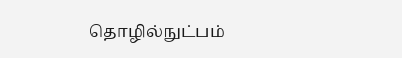தொழில்நுட்பம்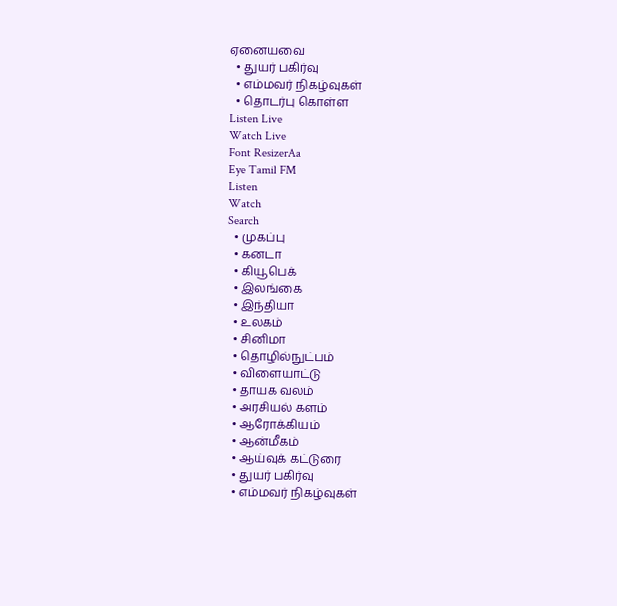ஏனையவை
  • துயர் பகிர்வு
  • எம்மவர் நிகழ்வுகள்
  • தொடர்பு கொள்ள
Listen Live
Watch Live
Font ResizerAa
Eye Tamil FM
Listen
Watch
Search
  • முகப்பு
  • கனடா
  • கியூபெக்
  • இலங்கை
  • இந்தியா
  • உலகம்
  • சினிமா
  • தொழில்நுட்பம்
  • விளையாட்டு
  • தாயக வலம்
  • அரசியல் களம்
  • ஆரோக்கியம்
  • ஆன்மீகம்
  • ஆய்வுக் கட்டுரை
  • துயர் பகிர்வு
  • எம்மவர் நிகழ்வுகள்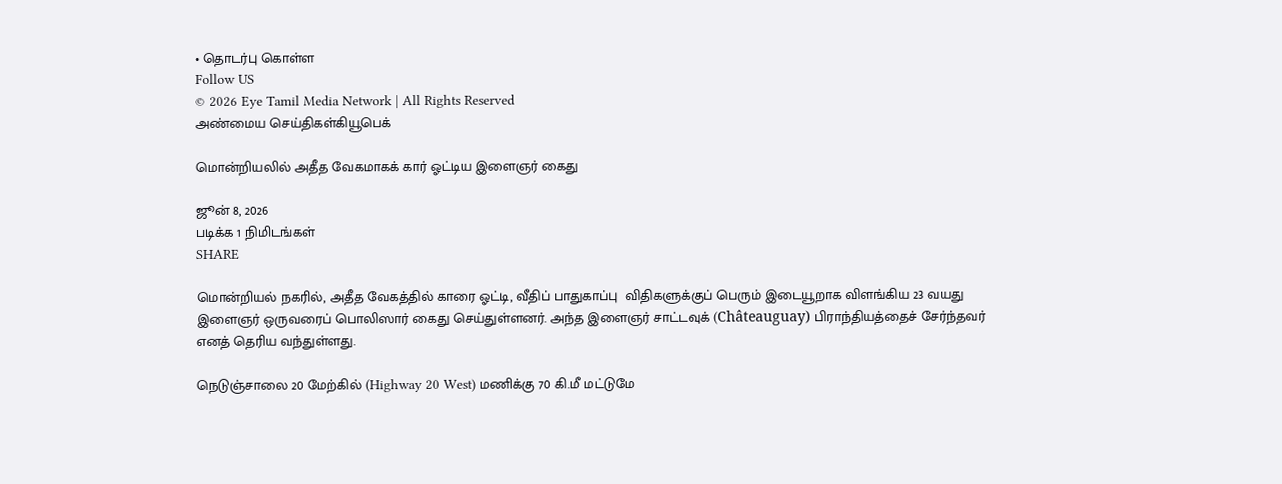• தொடர்பு கொள்ள
Follow US
© 2026 Eye Tamil Media Network | All Rights Reserved
அண்மைய செய்திகள்கியூபெக்

மொன்றியலில் அதீத வேகமாகக் கார் ஓட்டிய இளைஞர் கைது

ஜூன் 8, 2026
படிக்க 1 நிமிடங்கள்
SHARE

மொன்றியல் நகரில், அதீத வேகத்தில் காரை ஓட்டி, வீதிப் பாதுகாப்பு  விதிகளுக்குப் பெரும் இடையூறாக விளங்கிய 23 வயது இளைஞர் ஒருவரைப் பொலிஸார் கைது செய்துள்ளனர். அந்த இளைஞர் சாட்டவுக் (Châteauguay) பிராந்தியத்தைச் சேர்ந்தவர் எனத் தெரிய வந்துள்ளது.

நெடுஞ்சாலை 20 மேற்கில் (Highway 20 West) மணிக்கு 70 கி.மீ மட்டுமே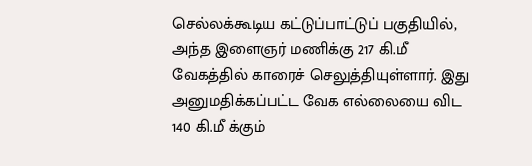செல்லக்கூடிய கட்டுப்பாட்டுப் பகுதியில், அந்த இளைஞர் மணிக்கு 217 கி.மீ வேகத்தில் காரைச் செலுத்தியுள்ளார். இது அனுமதிக்கப்பட்ட வேக எல்லையை விட 140 கி.மீ க்கும்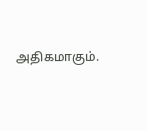அதிகமாகும்.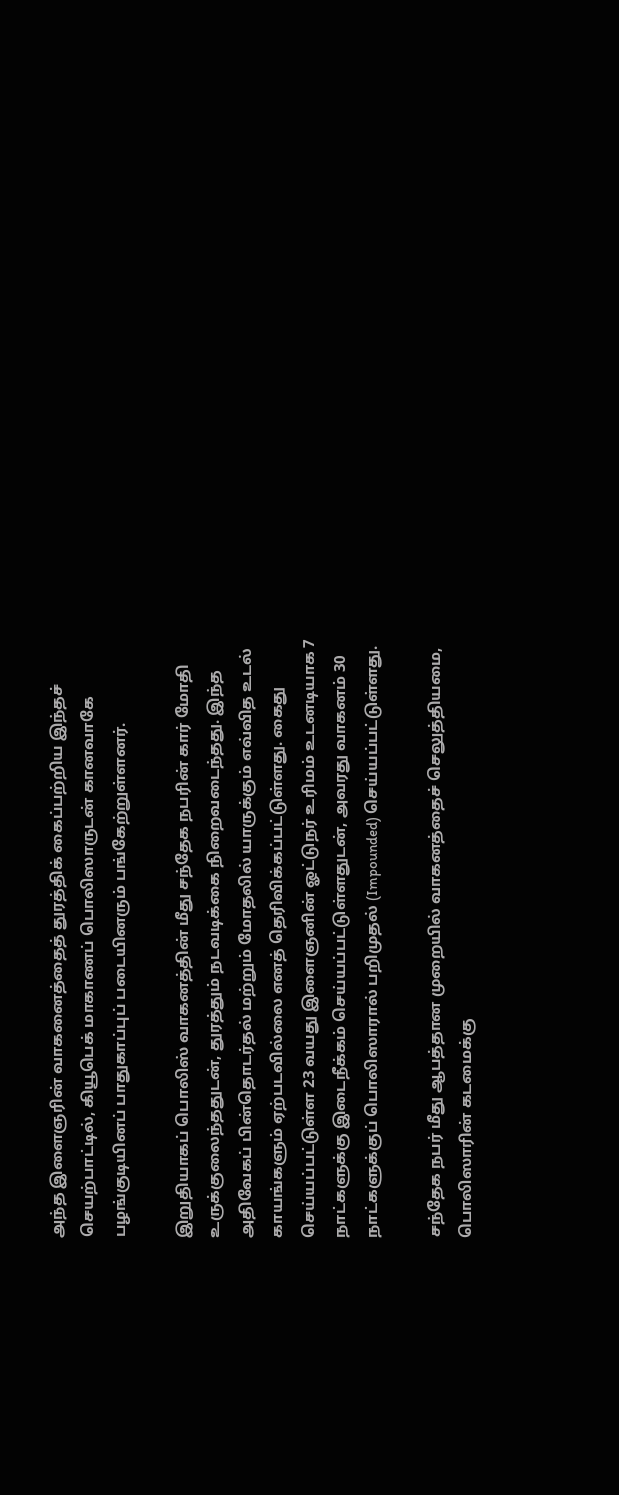அந்த இளைஞரின் வாகனைத்தைத் துரத்திக் கைப்பற்றிய இந்தச் செயற்பாட்டில், கியூபெக் மாகாணப் பொலிஸாருடன் கானவாகே பழங்குடியினப் பாதுகாப்புப் படையினரும் பங்கேற்றுள்ளனர்.

இறுதியாகப் பொலிஸ் வாகனத்தின் மீது சந்தேக நபரின் கார் மோதி உருக்குலைந்ததுடன், துரத்தும் நடவடிக்கை நிறைவடைந்தது. இந்த அதிவேகப் பின்தொடர்தல் மற்றும் மோதலில் யாருக்கும் எவ்வித உடல் காயங்களும் ஏற்படவில்லை எனத் தெரிவிக்கப்பட்டுள்ளது. கைது செய்யப்பட்டுள்ள 23 வயது இளைஞனின் ஓட்டுநர் உரிமம் உடனடியாக 7 நாட்களுக்கு இடைநீக்கம் செய்யப்பட்டுள்ளதுடன், அவரது வாகனம் 30 நாட்களுக்குப் பொலிஸாரால் பறிமுதல் (Impounded) செய்யப்பட்டுள்ளது.

சந்தேக நபர் மீது ஆபத்தான முறையில் வாகனத்தைச் செலுத்தியமை, பொலிஸாரின் கடமைக்கு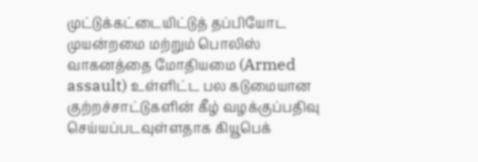முட்டுக்கட்டையிட்டுத் தப்பியோட முயன்றமை மற்றும் பொலிஸ் வாகனத்தை மோதியமை (Armed assault) உள்ளிட்ட பல கடுமையான குற்றச்சாட்டுகளின் கீழ் வழக்குப்பதிவு செய்யப்படவுள்ளதாக கியூபெக்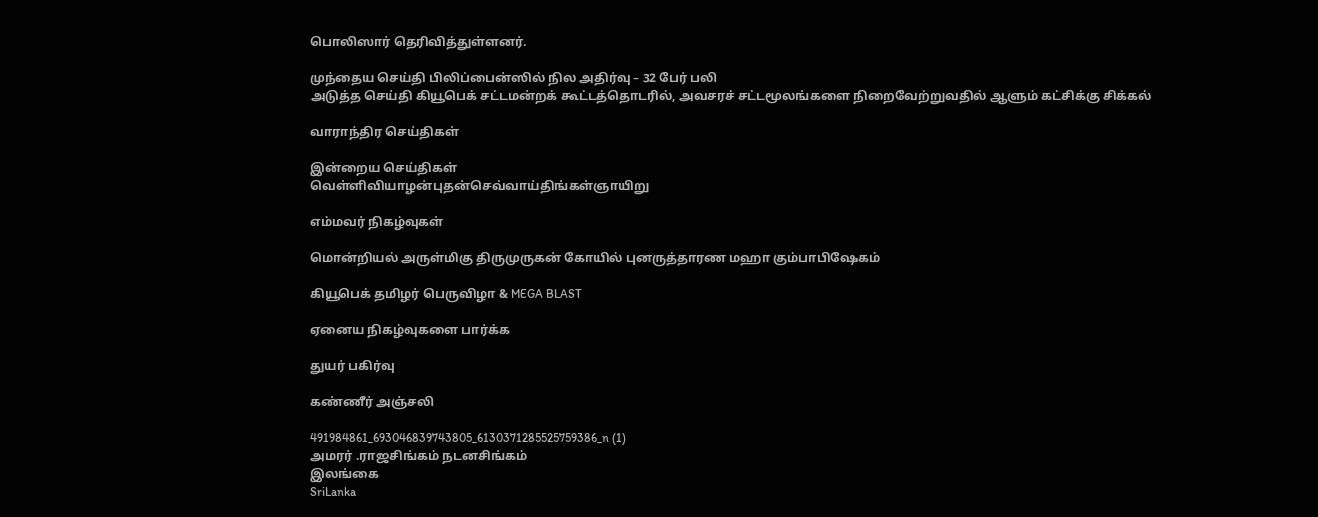பொலிஸார் தெரிவித்துள்ளனர்.

முந்தைய செய்தி பிலிப்பைன்ஸில் நில அதிர்வு – 32 பேர் பலி
அடுத்த செய்தி கியூபெக் சட்டமன்றக் கூட்டத்தொடரில், அவசரச் சட்டமூலங்களை நிறைவேற்றுவதில் ஆளும் கட்சிக்கு சிக்கல்

வாராந்திர செய்திகள்

இன்றைய செய்திகள்
வெள்ளிவியாழன்புதன்செவ்வாய்திங்கள்ஞாயிறு

எம்மவர் நிகழ்வுகள்

மொன்றியல் அருள்மிகு திருமுருகன் கோயில் புனருத்தாரண மஹா கும்பாபிஷேகம்

கியூபெக் தமிழர் பெருவிழா & MEGA BLAST

ஏனைய நிகழ்வுகளை பார்க்க

துயர் பகிர்வு

கண்ணீர் அஞ்சலி

491984861_693046839743805_6130371285525759386_n (1)
அமரர் .ராஜசிங்கம் நடனசிங்கம்
இலங்கை
SriLanka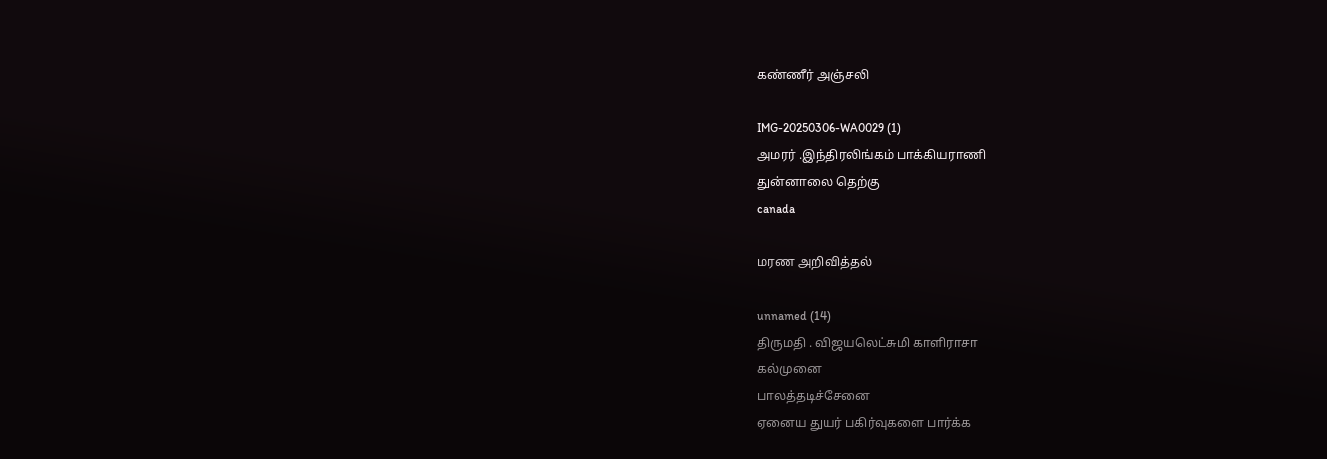கண்ணீர் அஞ்சலி

IMG-20250306-WA0029 (1)
அமரர் .இந்திரலிங்கம் பாக்கியராணி
துன்னாலை தெற்கு
canada

மரண அறிவித்தல்

unnamed (14)
திருமதி . விஜயலெட்சுமி காளிராசா
கல்முனை
பாலத்தடிச்சேனை
ஏனைய துயர் பகிர்வுகளை பார்க்க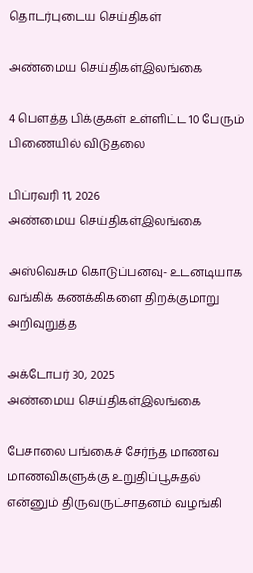தொடர்புடைய செய்திகள்

அண்மைய செய்திகள்இலங்கை

4 பௌத்த பிக்குகள் உள்ளிட்ட 10 பேரும் பிணையில் விடுதலை

பிப்ரவரி 11, 2026
அண்மைய செய்திகள்இலங்கை

அஸ்வெசும கொடுப்பனவு- உடனடியாக வங்கிக் கணக்கிகளை திறக்குமாறு அறிவுறுத்த

அக்டோபர் 30, 2025
அண்மைய செய்திகள்இலங்கை

பேசாலை பங்கைச் சேர்ந்த மாணவ மாணவிகளுக்கு உறுதிப்பூசுதல் என்னும் திருவருட்சாதனம் வழங்கி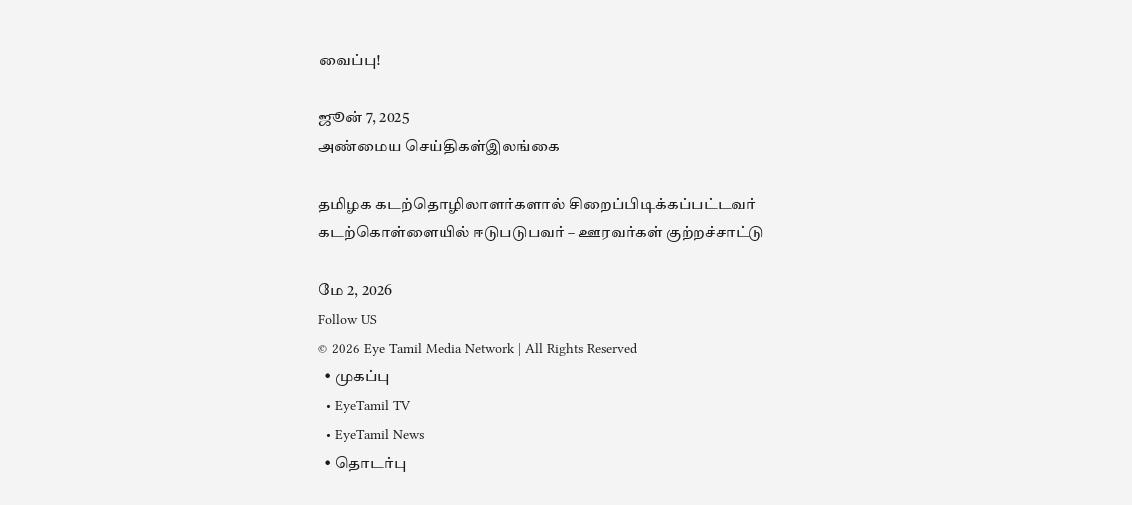வைப்பு!

ஜூன் 7, 2025
அண்மைய செய்திகள்இலங்கை

தமிழக கடற்தொழிலாளர்களால் சிறைப்பிடிக்கப்பட்டவர் கடற்கொள்ளையில் ஈடுபடுபவர் – ஊரவர்கள் குற்றச்சாட்டு

மே 2, 2026
Follow US
© 2026 Eye Tamil Media Network | All Rights Reserved
  • முகப்பு
  • EyeTamil TV
  • EyeTamil News
  • தொடர்பு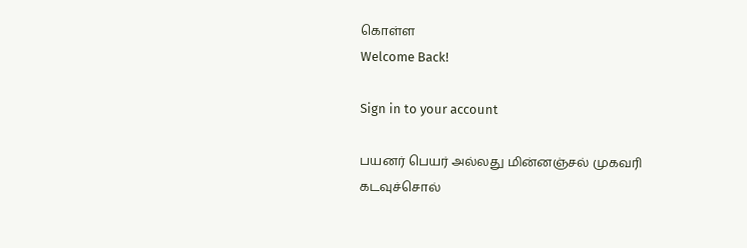கொள்ள
Welcome Back!

Sign in to your account

பயனர் பெயர் அல்லது மின்னஞ்சல் முகவரி
கடவுச்சொல்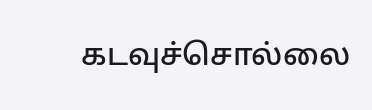கடவுச்சொல்லை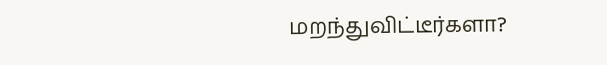மறந்துவிட்டீர்களா?